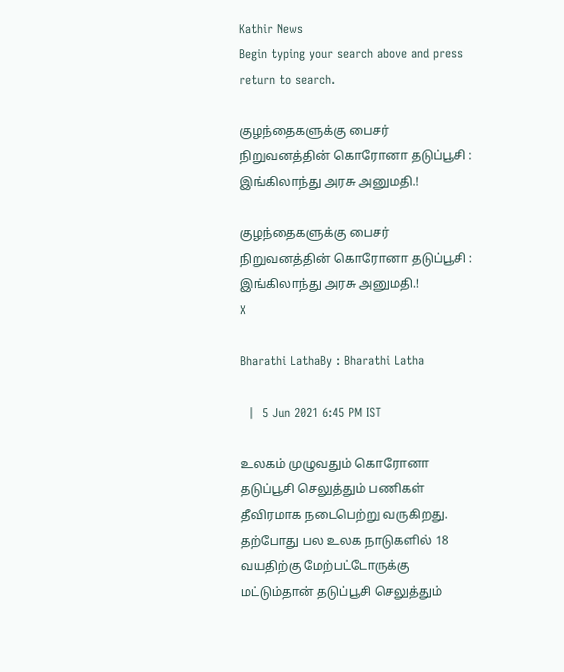Kathir News
Begin typing your search above and press return to search.

குழந்தைகளுக்கு பைசர் நிறுவனத்தின் கொரோனா தடுப்பூசி : இங்கிலாந்து அரசு அனுமதி.!

குழந்தைகளுக்கு பைசர் நிறுவனத்தின் கொரோனா தடுப்பூசி : இங்கிலாந்து அரசு அனுமதி.!
X

Bharathi LathaBy : Bharathi Latha

  |  5 Jun 2021 6:45 PM IST

உலகம் முழுவதும் கொரோனா தடுப்பூசி செலுத்தும் பணிகள் தீவிரமாக நடைபெற்று வருகிறது. தற்போது பல உலக நாடுகளில் 18 வயதிற்கு மேற்பட்டோருக்கு மட்டும்தான் தடுப்பூசி செலுத்தும்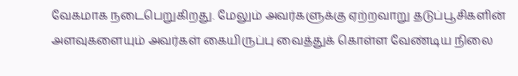வேகமாக நடைபெறுகிறது. மேலும் அவர்களுக்கு ஏற்றவாறு தடுப்பூசிகளின் அளவுகளையும் அவர்கள் கையிருப்பு வைத்துக் கொள்ள வேண்டிய நிலை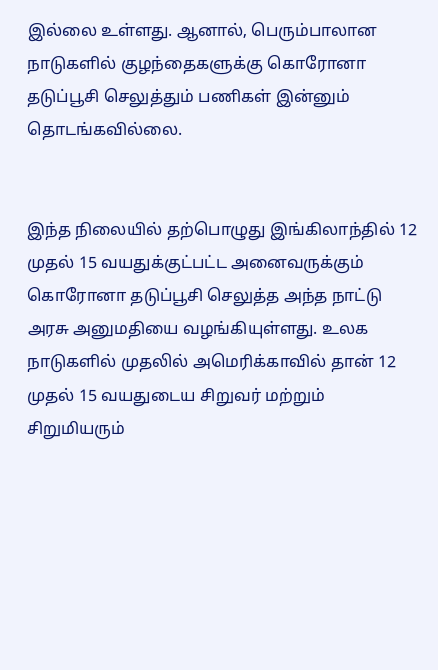இல்லை உள்ளது. ஆனால், பெரும்பாலான நாடுகளில் குழந்தைகளுக்கு கொரோனா தடுப்பூசி செலுத்தும் பணிகள் இன்னும் தொடங்கவில்லை.


இந்த நிலையில் தற்பொழுது இங்கிலாந்தில் 12 முதல் 15 வயதுக்குட்பட்ட அனைவருக்கும் கொரோனா தடுப்பூசி செலுத்த அந்த நாட்டு அரசு அனுமதியை வழங்கியுள்ளது. உலக நாடுகளில் முதலில் அமெரிக்காவில் தான் 12 முதல் 15 வயதுடைய சிறுவர் மற்றும் சிறுமியரும்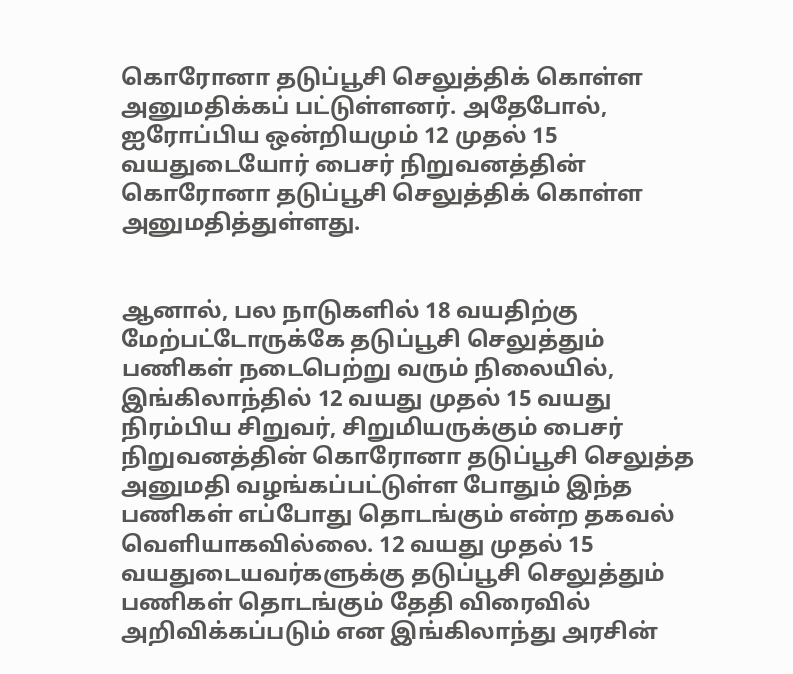கொரோனா தடுப்பூசி செலுத்திக் கொள்ள அனுமதிக்கப் பட்டுள்ளனர். அதேபோல், ஐரோப்பிய ஒன்றியமும் 12 முதல் 15 வயதுடையோர் பைசர் நிறுவனத்தின் கொரோனா தடுப்பூசி செலுத்திக் கொள்ள அனுமதித்துள்ளது.


ஆனால், பல நாடுகளில் 18 வயதிற்கு மேற்பட்டோருக்கே தடுப்பூசி செலுத்தும் பணிகள் நடைபெற்று வரும் நிலையில், இங்கிலாந்தில் 12 வயது முதல் 15 வயது நிரம்பிய சிறுவர், சிறுமியருக்கும் பைசர் நிறுவனத்தின் கொரோனா தடுப்பூசி செலுத்த அனுமதி வழங்கப்பட்டுள்ள போதும் இந்த பணிகள் எப்போது தொடங்கும் என்ற தகவல் வெளியாகவில்லை. 12 வயது முதல் 15 வயதுடையவர்களுக்கு தடுப்பூசி செலுத்தும் பணிகள் தொடங்கும் தேதி விரைவில் அறிவிக்கப்படும் என இங்கிலாந்து அரசின்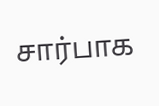சார்பாக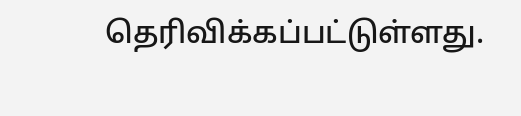தெரிவிக்கப்பட்டுள்ளது.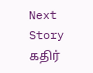Next Story
கதிர்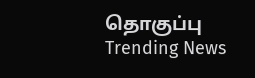தொகுப்பு
Trending News